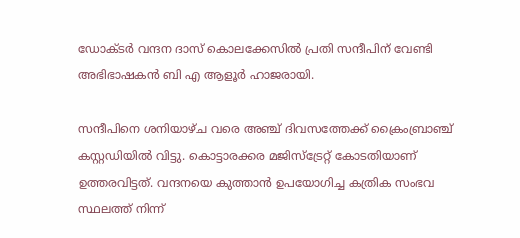ഡോക്ടര്‍ വന്ദന ദാസ് കൊലക്കേസില്‍ പ്രതി സന്ദീപിന് വേണ്ടി അഭിഭാഷകന്‍ ബി എ ആളൂര്‍ ഹാജരായി.

സന്ദീപിനെ ശനിയാഴ്ച വരെ അഞ്ച് ദിവസത്തേക്ക് ക്രൈംബ്രാഞ്ച് കസ്റ്റഡിയില്‍ വിട്ടു. കൊട്ടാരക്കര മജിസ്‌ട്രേറ്റ് കോടതിയാണ് ഉത്തരവിട്ടത്. വന്ദനയെ കുത്താന്‍ ഉപയോഗിച്ച കത്രിക സംഭവ സ്ഥലത്ത് നിന്ന്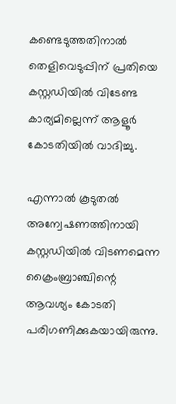കണ്ടെടുത്തതിനാല്‍ തെളിവെടുപ്പിന് പ്രതിയെ കസ്റ്റഡിയില്‍ വിടേണ്ട കാര്യമില്ലെന്ന് ആളൂര്‍ കോടതിയില്‍ വാദിച്ചു.

എന്നാല്‍ കൂടുതല്‍ അന്വേഷണത്തിനായി കസ്റ്റഡിയില്‍ വിടണമെന്ന ക്രൈംബ്രാഞ്ചിന്റെ ആവശ്യം കോടതി പരിഗണിക്കുകയായിരുന്നു.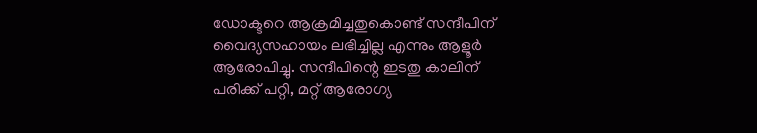ഡോക്ടറെ ആക്രമിച്ചതുകൊണ്ട് സന്ദീപിന് വൈദ്യസഹായം ലഭിച്ചില്ല എന്നും ആളൂര്‍ ആരോപിച്ചു. സന്ദീപിന്റെ ഇടതു കാലിന് പരിക്ക് പറ്റി, മറ്റ് ആരോഗ്യ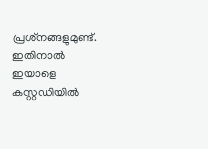പ്രശ്‌നങ്ങളുമുണ്ട്. ഇതിനാല്‍ ഇയാളെ കസ്റ്റഡിയില്‍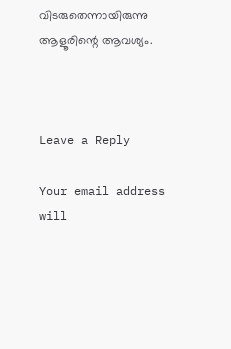വിടരുതെന്നായിരുന്നു ആളൂരിന്റെ ആവശ്യം.



Leave a Reply

Your email address will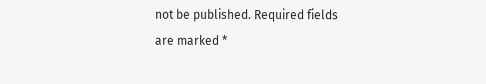not be published. Required fields are marked *